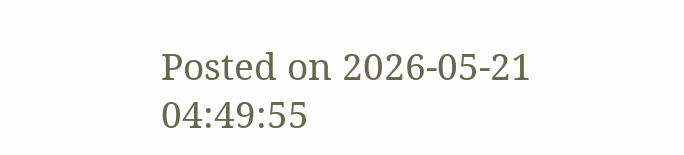Posted on 2026-05-21 04:49:55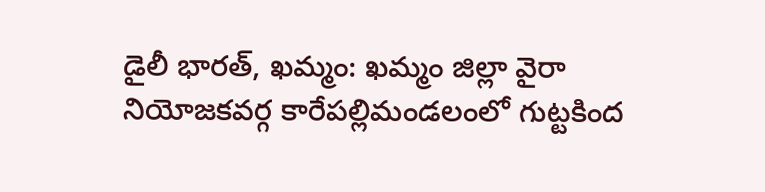డైలీ భారత్, ఖమ్మం: ఖమ్మం జిల్లా వైరా నియోజకవర్గ కారేపల్లిమండలంలో గుట్టకింద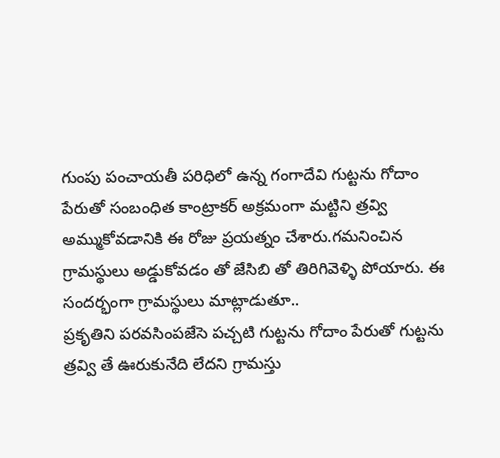గుంపు పంచాయతీ పరిధిలో ఉన్న గంగాదేవి గుట్టను గోదాం పేరుతో సంబంధిత కాంట్రాకర్ అక్రమంగా మట్టిని త్రవ్వి అమ్ముకోవడానికి ఈ రోజు ప్రయత్నం చేశారు.గమనించిన గ్రామస్థులు అడ్డుకోవడం తో జేసిబి తో తిరిగివెళ్ళి పోయారు. ఈ సందర్భంగా గ్రామస్థులు మాట్లాడుతూ..
ప్రకృతిని పరవసింపజేసె పచ్చటి గుట్టను గోదాం పేరుతో గుట్టను త్రవ్వి తే ఊరుకునేది లేదని గ్రామస్తు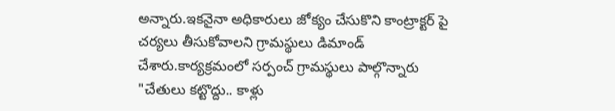అన్నారు.ఇకనైనా అధికారులు జోక్యం చేసుకొని కాంట్రాక్టర్ పై చర్యలు తీసుకోవాలని గ్రామస్థులు డిమాండ్ చేశారు.కార్యక్రమంలో సర్పంచ్ గ్రామస్థులు పాల్గొన్నారు
"చేతులు కట్టొద్దు.. కాళ్లు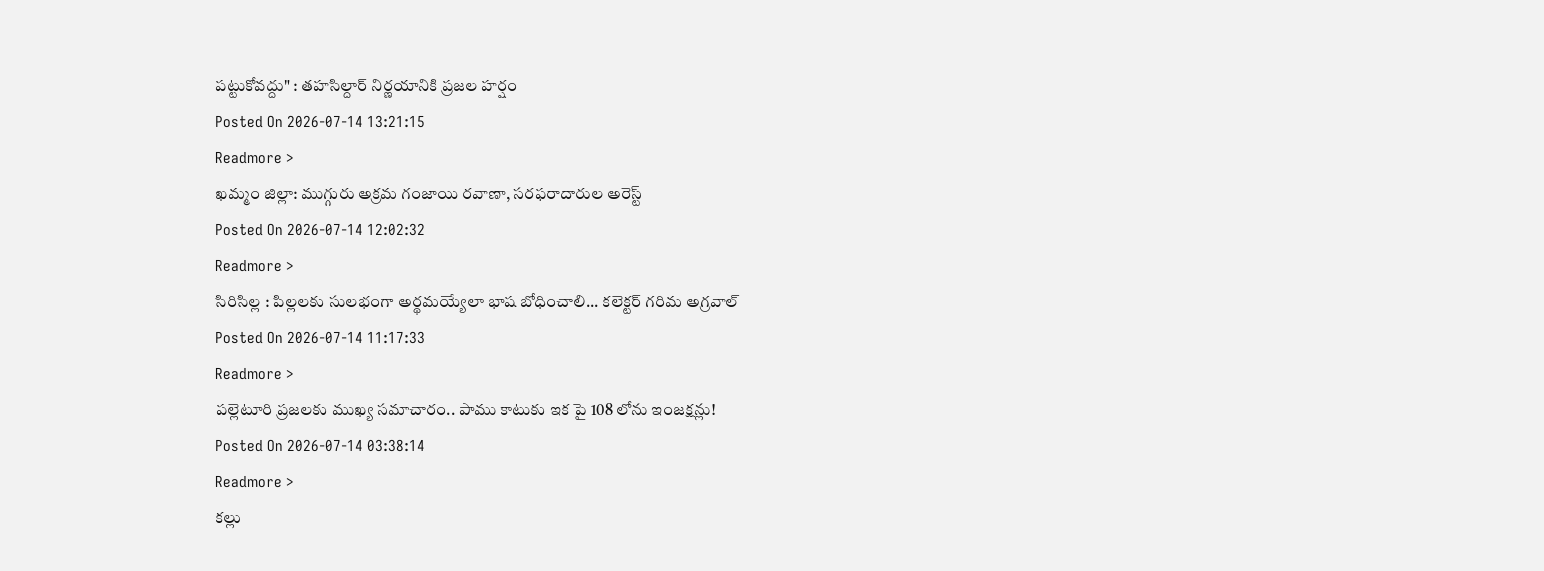పట్టుకోవద్దు" : తహసిల్దార్ నిర్ణయానికి ప్రజల హర్షం
Posted On 2026-07-14 13:21:15
Readmore >
ఖమ్మం జిల్లా: ముగ్గురు అక్రమ గంజాయి రవాణా, సరఫరాదారుల అరెస్ట్
Posted On 2026-07-14 12:02:32
Readmore >
సిరిసిల్ల : పిల్లలకు సులభంగా అర్థమయ్యేలా భాష బోధించాలి... కలెక్టర్ గరిమ అగ్రవాల్
Posted On 2026-07-14 11:17:33
Readmore >
పల్లెటూరి ప్రజలకు ముఖ్య సమాచారం.. పాము కాటుకు ఇక పై 108 లోను ఇంజక్షన్లు!
Posted On 2026-07-14 03:38:14
Readmore >
కల్లు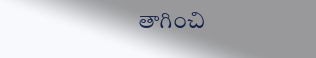తాగించి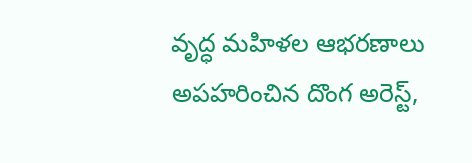వృద్ధ మహిళల ఆభరణాలు అపహరించిన దొంగ అరెస్ట్,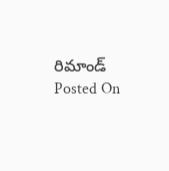రిమాండ్
Posted On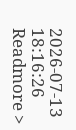2026-07-13 18:16:26
Readmore >